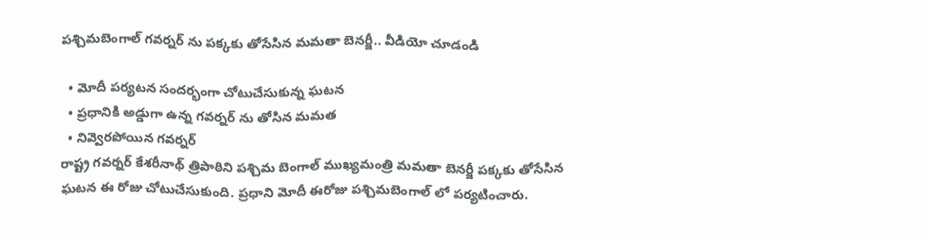పశ్చిమబెంగాల్ గవర్నర్ ను పక్కకు తోసేసిన మమతా బెనర్జీ.. వీడియో చూడండి

  • మోదీ పర్యటన సందర్భంగా చోటుచేసుకున్న ఘటన
  • ప్రధానికి అడ్డుగా ఉన్న గవర్నర్ ను తోసిన మమత
  • నివ్వెరపోయిన గవర్నర్
రాష్ట్ర గవర్నర్ కేశరీనాథ్ త్రిపాఠిని పశ్చిమ బెంగాల్ ముఖ్యమంత్రి మమతా బెనర్జీ పక్కకు తోసేసిన ఘటన ఈ రోజు చోటుచేసుకుంది. ప్రధాని మోదీ ఈరోజు పశ్చిమబెంగాల్ లో పర్యటించారు.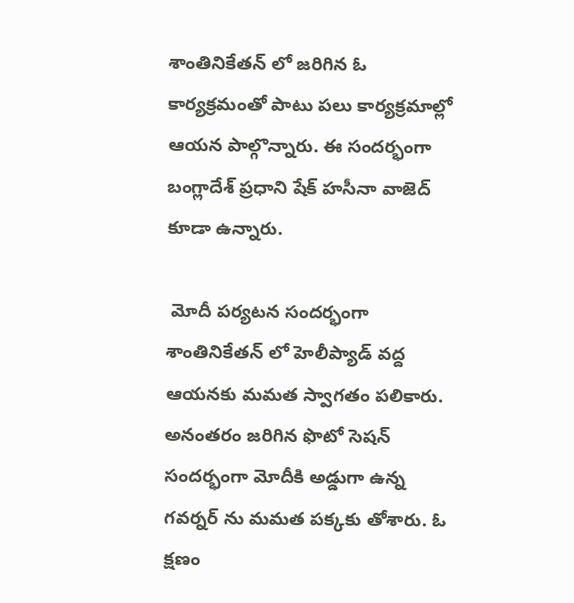శాంతినికేతన్ లో జరిగిన ఓ కార్యక్రమంతో పాటు పలు కార్యక్రమాల్లో ఆయన పాల్గొన్నారు. ఈ సందర్భంగా బంగ్లాదేశ్ ప్రధాని షేక్ హసీనా వాజెద్ కూడా ఉన్నారు.

 మోదీ పర్యటన సందర్భంగా శాంతినికేతన్ లో హెలీప్యాడ్ వద్ద ఆయనకు మమత స్వాగతం పలికారు. అనంతరం జరిగిన ఫొటో సెషన్ సందర్భంగా మోదీకి అడ్డుగా ఉన్న గవర్నర్ ను మమత పక్కకు తోశారు. ఓ క్షణం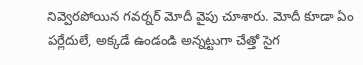నివ్వెరపోయిన గవర్నర్ మోదీ వైపు చూశారు. మోదీ కూడా ఏం పర్లేదులే, అక్కడే ఉండండి అన్నట్టుగా చేత్తో సైగ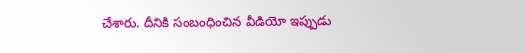చేశారు. దీనికి సంబంధించిన వీడియో ఇప్పుడు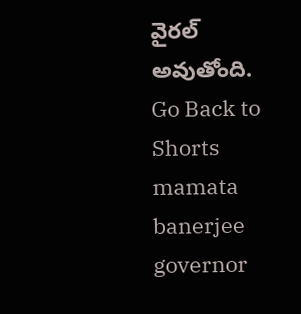వైరల్ అవుతోంది.
Go Back to Shorts
mamata banerjee
governor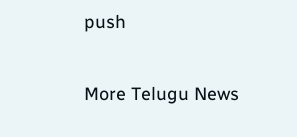push

More Telugu News